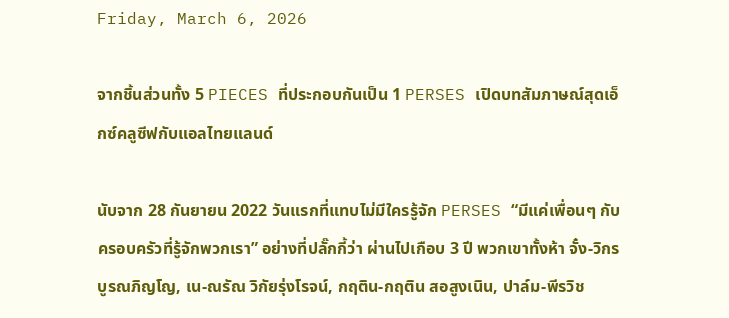Friday, March 6, 2026

จากชิ้นส่วนทั้ง 5 PIECES ที่ประกอบกันเป็น 1 PERSES เปิดบทสัมภาษณ์สุดเอ็กซ์คลูซีฟกับแอลไทยแลนด์

นับจาก 28 กันยายน 2022 วันแรกที่แทบไม่มีใครรู้จัก PERSES “มีแค่เพื่อนๆ กับครอบครัวที่รู้จักพวกเรา” อย่างที่ปลั๊กกี้ว่า ผ่านไปเกือบ 3 ปี พวกเขาทั้งห้า จั๋ง-วิกร บูรณภิญโญ, เน-ณรัณ วิกัยรุ่งโรจน์, กฤติน-กฤติน สอสูงเนิน, ปาล์ม-พีรวิช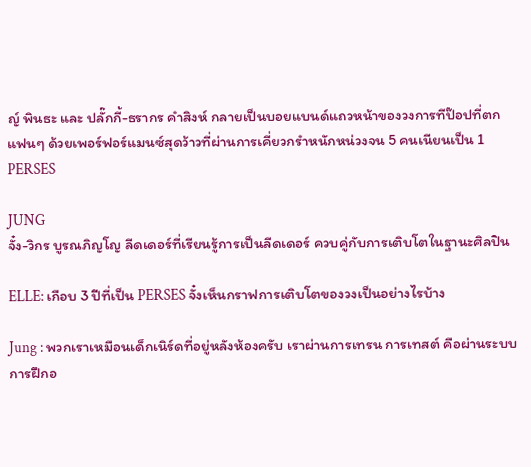ญ์ พินธะ และ ปลั๊กกี้-ธรากร คําสิงห์ กลายเป็นบอยแบนด์แถวหน้าของวงการทีป๊อปที่ตกแฟนๆ ด้วยเพอร์ฟอร์แมนซ์สุดว้าวที่ผ่านการเคี่ยวกรำหนักหน่วงจน 5 คนเนียนเป็น 1 PERSES

JUNG
จั๋ง-วิกร บูรณภิญโญ ลีดเดอร์ที่เรียนรู้การเป็นลีดเดอร์ ควบคู่กับการเติบโตในฐานะศิลปิน

ELLE: เกือบ 3 ปีที่เป็น PERSES จั๋งเห็นกราฟการเติบโตของวงเป็นอย่างไรบ้าง

Jung : พวกเราเหมือนเด็กเนิร์ดที่อยู่หลังห้องครับ เราผ่านการเทรน การเทสต์ คือผ่านระบบการฝึกอ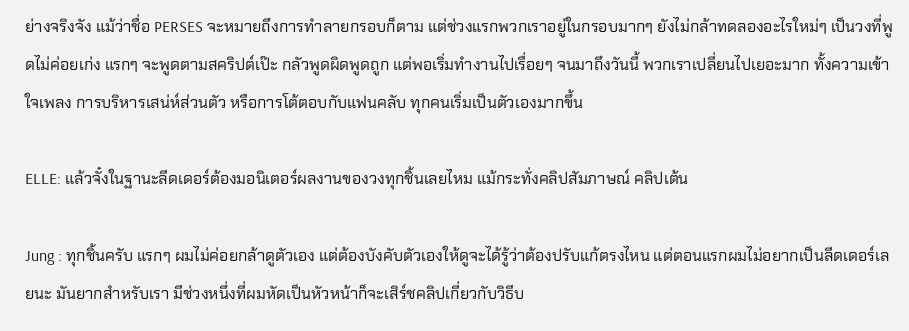ย่างจริงจัง แม้ว่าชื่อ PERSES จะหมายถึงการทำลายกรอบก็ตาม แต่ช่วงแรกพวกเราอยู่ในกรอบมากๆ ยังไม่กล้าทดลองอะไรใหม่ๆ เป็นวงที่พูดไม่ค่อยเก่ง แรกๆ จะพูดตามสคริปต์เป๊ะ กลัวพูดผิดพูดถูก แต่พอเริ่มทำงานไปเรื่อยๆ จนมาถึงวันนี้ พวกเราเปลี่ยนไปเยอะมาก ทั้งความเข้าใจเพลง การบริหารเสน่ห์ส่วนตัว หรือการโต้ตอบกับแฟนคลับ ทุกคนเริ่มเป็นตัวเองมากขึ้น

ELLE: แล้วจั๋งในฐานะลีดเดอร์ต้องมอนิเตอร์ผลงานของวงทุกชิ้นเลยไหม แม้กระทั่งคลิปสัมภาษณ์ คลิปเต้น

Jung : ทุกชิ้นครับ แรกๆ ผมไม่ค่อยกล้าดูตัวเอง แต่ต้องบังคับตัวเองให้ดูจะได้รู้ว่าต้องปรับแก้ตรงไหน แต่ตอนแรกผมไม่อยากเป็นลีดเดอร์เลยนะ มันยากสำหรับเรา มีช่วงหนึ่งที่ผมหัดเป็นหัวหน้าก็จะเสิร์ชคลิปเกี่ยวกับวิธีบ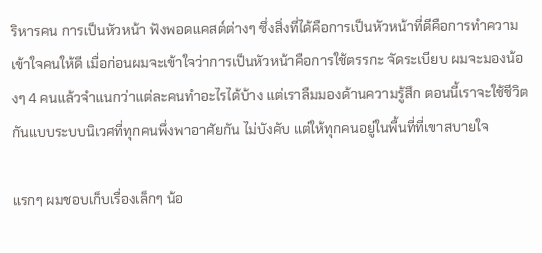ริหารคน การเป็นหัวหน้า ฟังพอดแคสต์ต่างๆ ซึ่งสิ่งที่ได้คือการเป็นหัวหน้าที่ดีคือการทำความเข้าใจคนให้ดี เมื่อก่อนผมจะเข้าใจว่าการเป็นหัวหน้าคือการใช้ตรรกะ จัดระเบียบ ผมจะมองน้องๆ 4 คนแล้วจำแนกว่าแต่ละคนทำอะไรได้บ้าง แต่เราลืมมองด้านความรู้สึก ตอนนี้เราจะใช้ชีวิตกันแบบระบบนิเวศที่ทุกคนพึ่งพาอาศัยกัน ไม่บังคับ แต่ให้ทุกคนอยู่ในพื้นที่ที่เขาสบายใจ

แรกๆ ผมชอบเก็บเรื่องเล็กๆ น้อ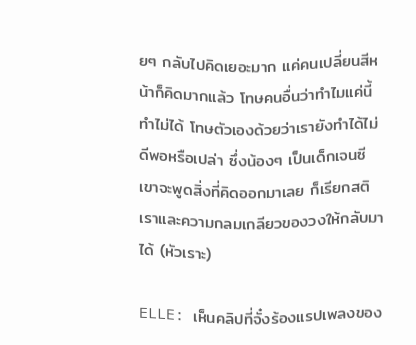ยๆ กลับไปคิดเยอะมาก แค่คนเปลี่ยนสีหน้าก็คิดมากแล้ว โทษคนอื่นว่าทำไมแค่นี้ทำไม่ได้ โทษตัวเองด้วยว่าเรายังทำได้ไม่ดีพอหรือเปล่า ซึ่งน้องๆ เป็นเด็กเจนซี เขาจะพูดสิ่งที่คิดออกมาเลย ก็เรียกสติเราและความกลมเกลียวของวงให้กลับมาได้ (หัวเราะ)

ELLE: เห็นคลิปที่จั๋งร้องแรปเพลงของ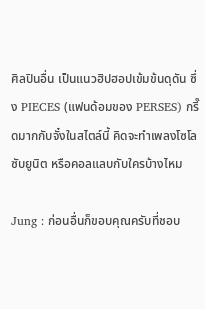ศิลปินอื่น เป็นแนวฮิปฮอปเข้มข้นดุดัน ซึ่ง PIECES (แฟนด้อมของ PERSES) กรี๊ดมากกับจั๋งในสไตล์นี้ คิดจะทำเพลงโซโล ซับยูนิต หรือคอลแลบกับใครบ้างไหม

Jung : ก่อนอื่นก็ขอบคุณครับที่ชอบ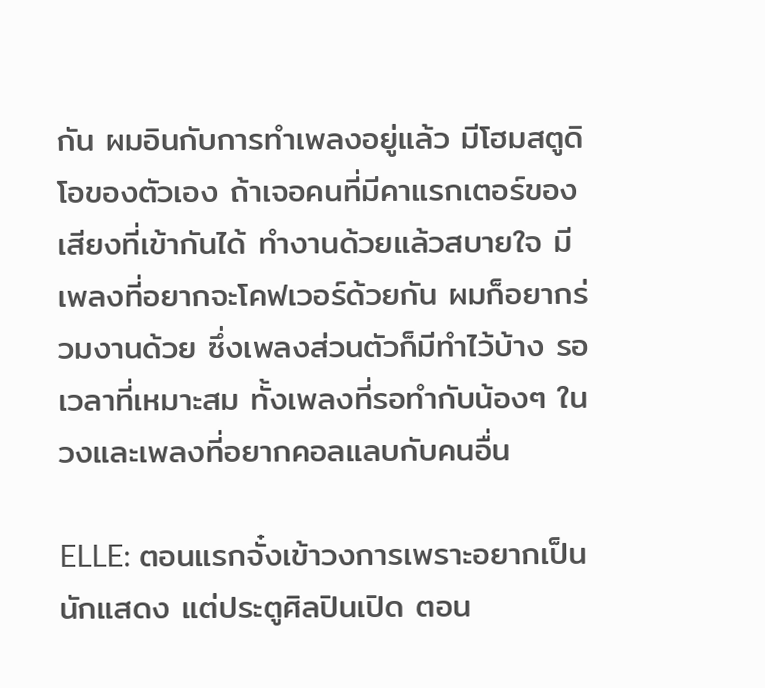กัน ผมอินกับการทำเพลงอยู่แล้ว มีโฮมสตูดิโอของตัวเอง ถ้าเจอคนที่มีคาแรกเตอร์ของเสียงที่เข้ากันได้ ทำงานด้วยแล้วสบายใจ มีเพลงที่อยากจะโคฟเวอร์ด้วยกัน ผมก็อยากร่วมงานด้วย ซึ่งเพลงส่วนตัวก็มีทำไว้บ้าง รอเวลาที่เหมาะสม ทั้งเพลงที่รอทำกับน้องๆ ในวงและเพลงที่อยากคอลแลบกับคนอื่น

ELLE: ตอนแรกจั๋งเข้าวงการเพราะอยากเป็นนักแสดง แต่ประตูศิลปินเปิด ตอน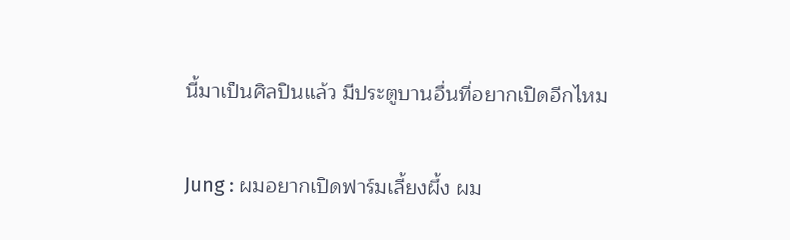นี้มาเป็นศิลปินแล้ว มีประตูบานอื่นที่อยากเปิดอีกไหม

Jung : ผมอยากเปิดฟาร์มเลี้ยงผึ้ง ผม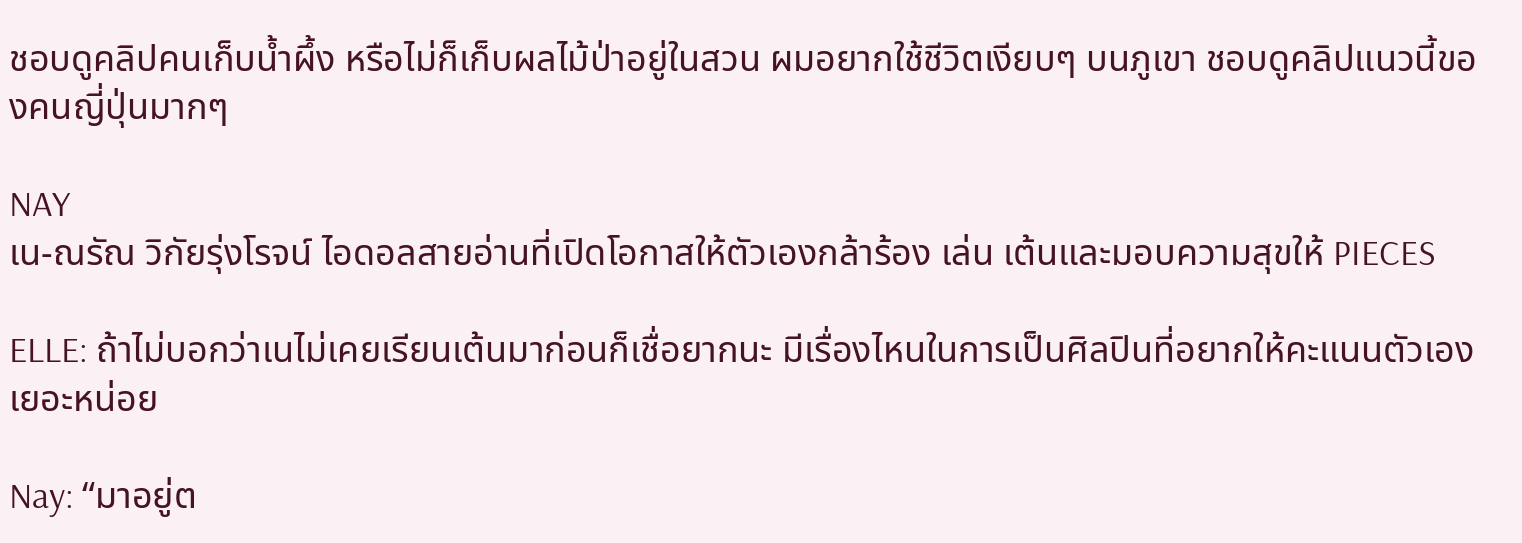ชอบดูคลิปคนเก็บน้ำผึ้ง หรือไม่ก็เก็บผลไม้ป่าอยู่ในสวน ผมอยากใช้ชีวิตเงียบๆ บนภูเขา ชอบดูคลิปแนวนี้ของคนญี่ปุ่นมากๆ

NAY
เน-ณรัณ วิกัยรุ่งโรจน์ ไอดอลสายอ่านที่เปิดโอกาสให้ตัวเองกล้าร้อง เล่น เต้นและมอบความสุขให้ PIECES

ELLE: ถ้าไม่บอกว่าเนไม่เคยเรียนเต้นมาก่อนก็เชื่อยากนะ มีเรื่องไหนในการเป็นศิลปินที่อยากให้คะแนนตัวเองเยอะหน่อย

Nay: “มาอยู่ต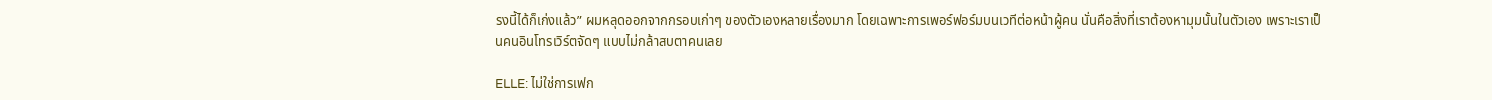รงนี้ได้ก็เก่งแล้ว” ผมหลุดออกจากกรอบเก่าๆ ของตัวเองหลายเรื่องมาก โดยเฉพาะการเพอร์ฟอร์มบนเวทีต่อหน้าผู้คน นั่นคือสิ่งที่เราต้องหามุมนั้นในตัวเอง เพราะเราเป็นคนอินโทรเวิร์ตจัดๆ แบบไม่กล้าสบตาคนเลย

ELLE: ไม่ใช่การเฟก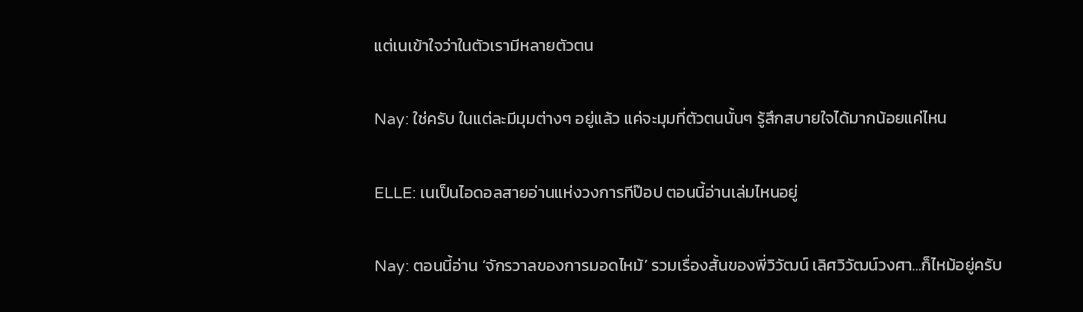แต่เนเข้าใจว่าในตัวเรามีหลายตัวตน

Nay: ใช่ครับ ในแต่ละมีมุมต่างๆ อยู่แล้ว แค่จะมุมที่ตัวตนนั้นๆ รู้สึกสบายใจได้มากน้อยแค่ไหน

ELLE: เนเป็นไอดอลสายอ่านแห่งวงการทีป๊อป ตอนนี้อ่านเล่มไหนอยู่

Nay: ตอนนี้อ่าน ‘จักรวาลของการมอดไหม้’ รวมเรื่องสั้นของพี่วิวัฒน์ เลิศวิวัฒน์วงศา…ก็ไหม้อยู่ครับ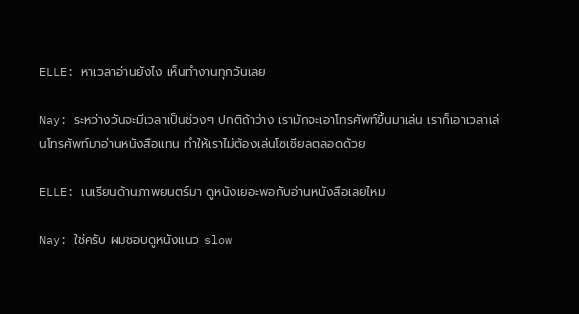ELLE: หาเวลาอ่านยังไง เห็นทำงานทุกวันเลย

Nay: ระหว่างวันจะมีเวลาเป็นช่วงๆ ปกติถ้าว่าง เรามักจะเอาโทรศัพท์ขึ้นมาเล่น เราก็เอาเวลาเล่นโทรศัพท์มาอ่านหนังสือแทน ทำให้เราไม่ต้องเล่นโซเชียลตลอดด้วย

ELLE: เนเรียนด้านภาพยนตร์มา ดูหนังเยอะพอกับอ่านหนังสือเลยไหม

Nay: ใช่ครับ ผมชอบดูหนังแนว slow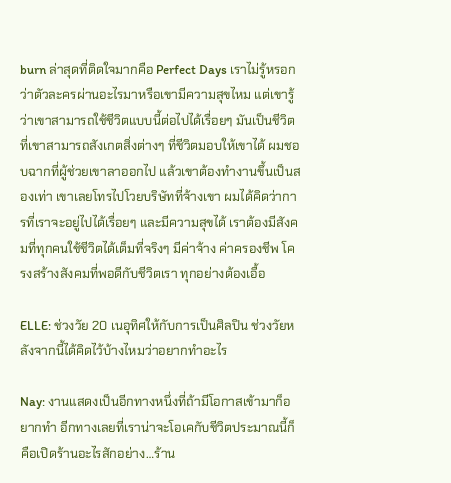burn ล่าสุดที่ติดใจมากคือ Perfect Days เราไม่รู้หรอกว่าตัวละครผ่านอะไรมาหรือเขามีความสุขไหม แต่เขารู้ว่าเขาสามารถใช้ชีวิตแบบนี้ต่อไปได้เรื่อยๆ มันเป็นชีวิตที่เขาสามารถสังเกตสิ่งต่างๆ ที่ชีวิตมอบให้เขาได้ ผมชอบฉากที่ผู้ช่วยเขาลาออกไป แล้วเขาต้องทำงานขึ้นเป็นสองเท่า เขาเลยโทรไปโวยบริษัทที่จ้างเขา ผมได้คิดว่าการที่เราจะอยู่ไปได้เรื่อยๆ และมีความสุขได้ เราต้องมีสังคมที่ทุกคนใช้ชีวิตได้เต็มที่จริงๆ มีค่าจ้าง ค่าครองชีพ โครงสร้างสังคมที่พอดีกับชีวิตเรา ทุกอย่างต้องเอื้อ

ELLE: ช่วงวัย 20 เนอุทิศให้กับการเป็นศิลปิน ช่วงวัยหลังจากนี้ได้คิดไว้บ้างไหมว่าอยากทำอะไร

Nay: งานแสดงเป็นอีกทางหนึ่งที่ถ้ามีโอกาสเข้ามาก็อยากทำ อีกทางเลยที่เราน่าจะโอเคกับชีวิตประมาณนี้ก็คือเปิดร้านอะไรสักอย่าง…ร้าน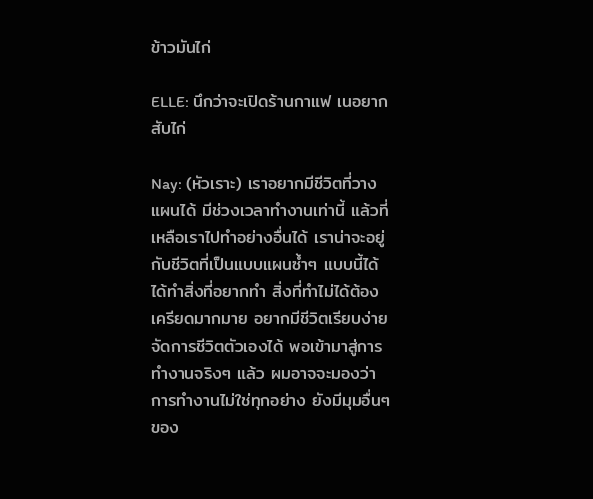ข้าวมันไก่

ELLE: นึกว่าจะเปิดร้านกาแฟ เนอยากสับไก่

Nay: (หัวเราะ) เราอยากมีชีวิตที่วางแผนได้ มีช่วงเวลาทำงานเท่านี้ แล้วที่เหลือเราไปทำอย่างอื่นได้ เราน่าจะอยู่กับชีวิตที่เป็นแบบแผนซ้ำๆ แบบนี้ได้ ได้ทำสิ่งที่อยากทำ สิ่งที่ทำไม่ได้ต้องเครียดมากมาย อยากมีชีวิตเรียบง่าย จัดการชีวิตตัวเองได้ พอเข้ามาสู่การทำงานจริงๆ แล้ว ผมอาจจะมองว่าการทำงานไม่ใช่ทุกอย่าง ยังมีมุมอื่นๆ ของ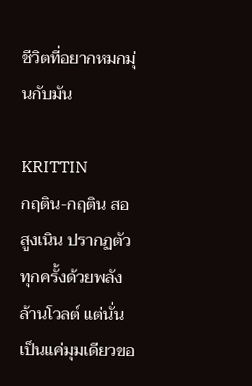ชีวิตที่อยากหมกมุ่นกับมัน

KRITTIN
กฤติน-กฤติน สอสูงเนิน ปรากฏตัวทุกครั้งด้วยพลังล้านโวลต์ แต่นั่นเป็นแค่มุมเดียวขอ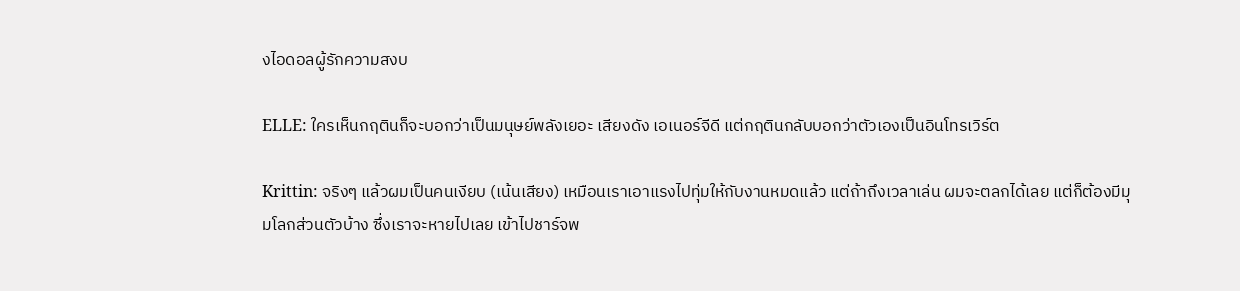งไอดอลผู้รักความสงบ

ELLE: ใครเห็นกฤตินก็จะบอกว่าเป็นมนุษย์พลังเยอะ เสียงดัง เอเนอร์จีดี แต่กฤตินกลับบอกว่าตัวเองเป็นอินโทรเวิร์ต

Krittin: จริงๆ แล้วผมเป็นคนเงียบ (เน้นเสียง) เหมือนเราเอาแรงไปทุ่มให้กับงานหมดแล้ว แต่ถ้าถึงเวลาเล่น ผมจะตลกได้เลย แต่ก็ต้องมีมุมโลกส่วนตัวบ้าง ซึ่งเราจะหายไปเลย เข้าไปชาร์จพ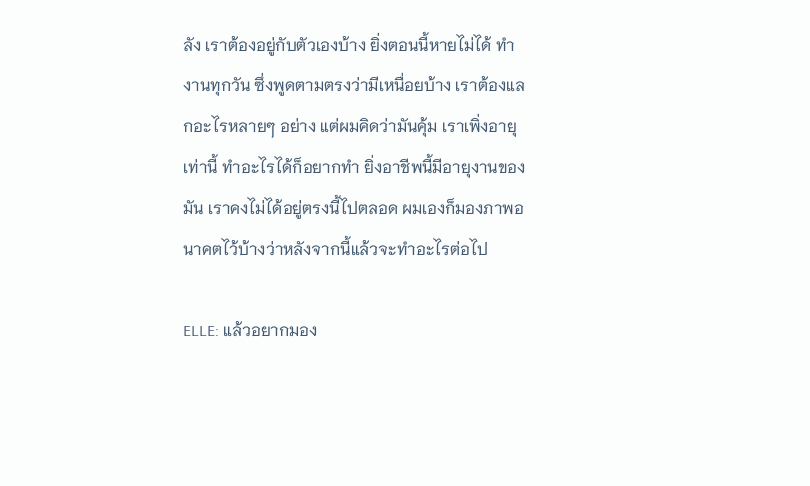ลัง เราต้องอยู่กับตัวเองบ้าง ยิ่งตอนนี้หายไม่ได้ ทำงานทุกวัน ซึ่งพูดตามตรงว่ามีเหนื่อยบ้าง เราต้องแลกอะไรหลายๆ อย่าง แต่ผมคิดว่ามันคุ้ม เราเพิ่งอายุเท่านี้ ทำอะไรได้ก็อยากทำ ยิ่งอาชีพนี้มีอายุงานของมัน เราคงไม่ได้อยู่ตรงนี้ไปตลอด ผมเองก็มองภาพอนาคตไว้บ้างว่าหลังจากนี้แล้วจะทำอะไรต่อไป

ELLE: แล้วอยากมอง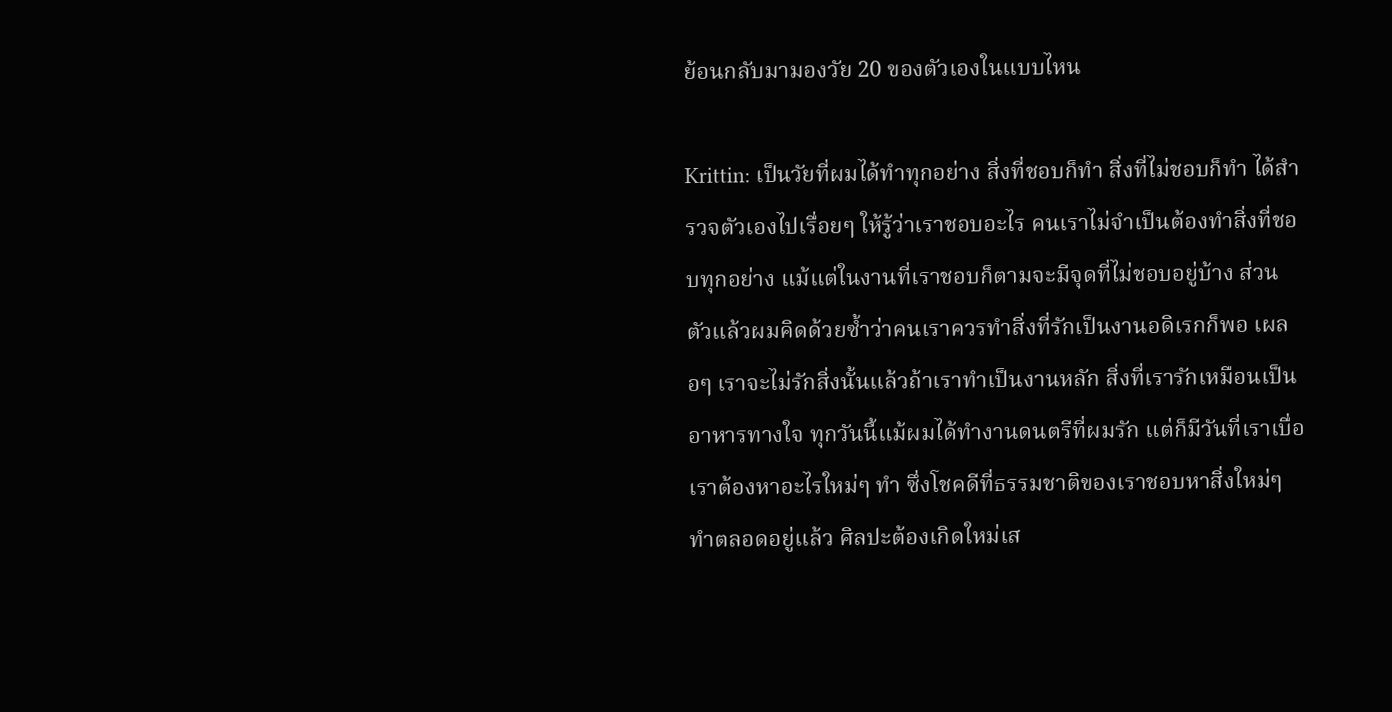ย้อนกลับมามองวัย 20 ของตัวเองในแบบไหน

Krittin: เป็นวัยที่ผมได้ทำทุกอย่าง สิ่งที่ชอบก็ทำ สิ่งที่ไม่ชอบก็ทำ ได้สำรวจตัวเองไปเรื่อยๆ ให้รู้ว่าเราชอบอะไร คนเราไม่จำเป็นต้องทำสิ่งที่ชอบทุกอย่าง แม้แต่ในงานที่เราชอบก็ตามจะมีจุดที่ไม่ชอบอยู่บ้าง ส่วนตัวแล้วผมคิดด้วยซ้ำว่าคนเราควรทำสิ่งที่รักเป็นงานอดิเรกก็พอ เผลอๆ เราจะไม่รักสิ่งนั้นแล้วถ้าเราทำเป็นงานหลัก สิ่งที่เรารักเหมือนเป็นอาหารทางใจ ทุกวันนี้แม้ผมได้ทำงานดนตรีที่ผมรัก แต่ก็มีวันที่เราเบื่อ เราต้องหาอะไรใหม่ๆ ทำ ซึ่งโชคดีที่ธรรมชาติของเราชอบหาสิ่งใหม่ๆ ทำตลอดอยู่แล้ว ศิลปะต้องเกิดใหม่เส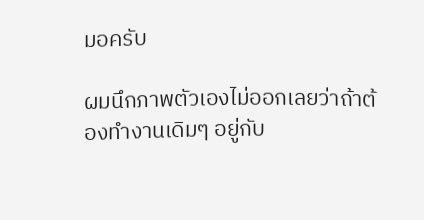มอครับ

ผมนึกภาพตัวเองไม่ออกเลยว่าถ้าต้องทำงานเดิมๆ อยู่กับ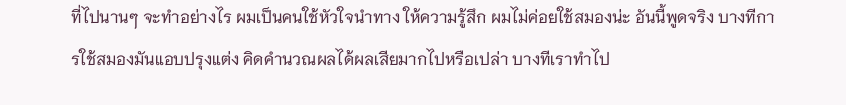ที่ไปนานๆ จะทำอย่างไร ผมเป็นคนใช้หัวใจนำทาง ให้ความรู้สึก ผมไม่ค่อยใช้สมองน่ะ อันนี้พูดจริง บางทีการใช้สมองมันแอบปรุงแต่ง คิดคำนวณผลได้ผลเสียมากไปหรือเปล่า บางทีเราทำไป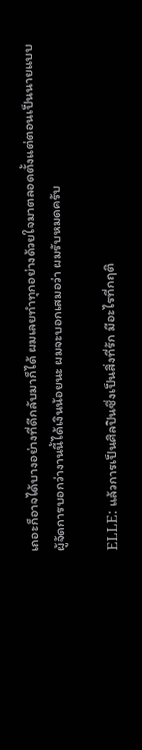เถอะก็อาจได้บางอย่างที่ดีกลับมาก็ได้ ผมเลยทำทุกอย่างด้วยใจมาตลอดตั้งแต่ตอนเป็นนายแบบ ผู้จัดการบอกว่างานนี้ได้เงินน้อยนะ ผมจะบอกเสมอว่า ผมรับหมดครับ

ELLE: แล้วการเป็นศิลปินซึ่งเป็นสิ่งที่รัก มีอะไรที่กฤติ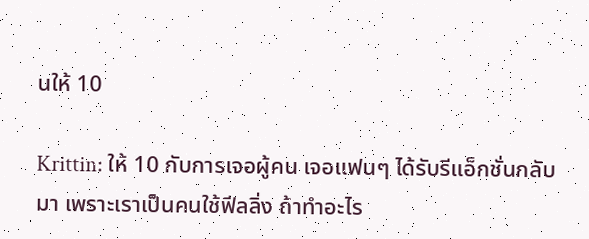นให้ 10

Krittin: ให้ 10 กับการเจอผู้คน เจอแฟนๆ ได้รับรีแอ็กชั่นกลับมา เพราะเราเป็นคนใช้ฟีลลิ่ง ถ้าทำอะไร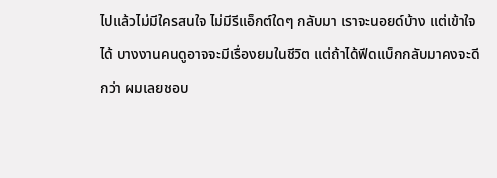ไปแล้วไม่มีใครสนใจ ไม่มีรีแอ็กต์ใดๆ กลับมา เราจะนอยด์บ้าง แต่เข้าใจได้ บางงานคนดูอาจจะมีเรื่องยมในชีวิต แต่ถ้าได้ฟีดแบ็กกลับมาคงจะดีกว่า ผมเลยชอบ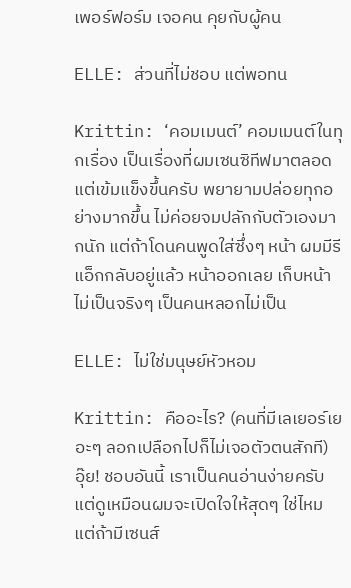เพอร์ฟอร์ม เจอคน คุยกับผู้คน

ELLE: ส่วนที่ไม่ชอบ แต่พอทน

Krittin: ‘คอมเมนต์’ คอมเมนต์ในทุกเรื่อง เป็นเรื่องที่ผมเซนซิทีฟมาตลอด แต่เข้มแข็งขึ้นครับ พยายามปล่อยทุกอย่างมากขึ้น ไม่ค่อยจมปลักกับตัวเองมากนัก แต่ถ้าโดนคนพูดใส่ซึ่งๆ หน้า ผมมีรีแอ็กกลับอยู่แล้ว หน้าออกเลย เก็บหน้าไม่เป็นจริงๆ เป็นคนหลอกไม่เป็น

ELLE: ไม่ใช่มนุษย์หัวหอม

Krittin: คืออะไร? (คนที่มีเลเยอร์เยอะๆ ลอกเปลือกไปก็ไม่เจอตัวตนสักที) อุ๊ย! ชอบอันนี้ เราเป็นคนอ่านง่ายครับ แต่ดูเหมือนผมจะเปิดใจให้สุดๆ ใช่ไหม แต่ถ้ามีเซนส์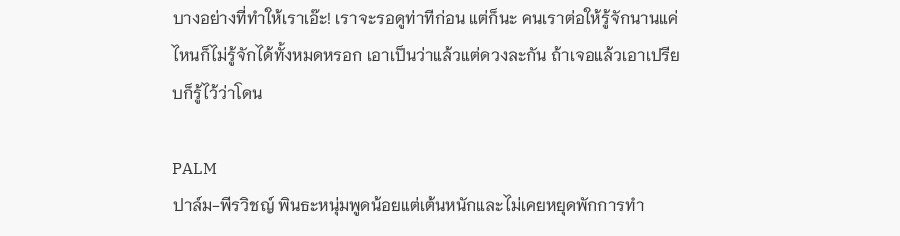บางอย่างที่ทำให้เราเอ๊ะ! เราจะรอดูท่าทีก่อน แต่ก็นะ คนเราต่อให้รู้จักนานแค่ไหนก็ไม่รู้จักได้ทั้งหมดหรอก เอาเป็นว่าแล้วแต่ดวงละกัน ถ้าเจอแล้วเอาเปรียบก็รู้ไว้ว่าโดน

PALM
ปาล์ม-พีรวิชญ์ พินธะหนุ่มพูดน้อยแต่เต้นหนักและไม่เคยหยุดพักการทำ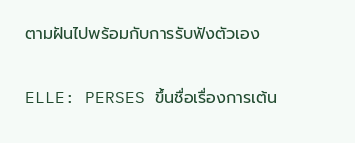ตามฝันไปพร้อมกับการรับฟังตัวเอง

ELLE: PERSES ขึ้นชื่อเรื่องการเต้น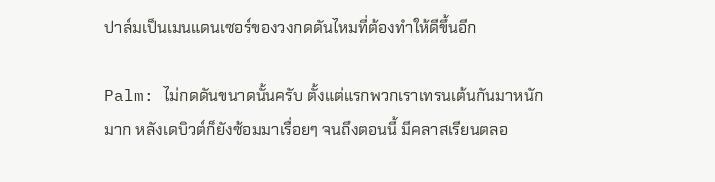ปาล์มเป็นเมนแดนเซอร์ของวงกดดันไหมที่ต้องทำให้ดีขึ้นอีก

Palm: ไม่กดดันขนาดนั้นครับ ตั้งแต่แรกพวกเราเทรนเต้นกันมาหนักมาก หลังเดบิวต์ก็ยังซ้อมมาเรื่อยๆ จนถึงตอนนี้ มีคลาสเรียนตลอ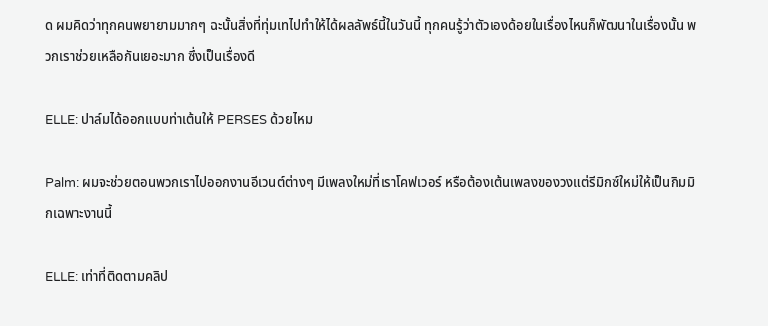ด ผมคิดว่าทุกคนพยายามมากๆ ฉะนั้นสิ่งที่ทุ่มเทไปทำให้ได้ผลลัพธ์นี้ในวันนี้ ทุกคนรู้ว่าตัวเองด้อยในเรื่องไหนก็พัฒนาในเรื่องนั้น พวกเราช่วยเหลือกันเยอะมาก ซึ่งเป็นเรื่องดี

ELLE: ปาล์มได้ออกแบบท่าเต้นให้ PERSES ด้วยไหม

Palm: ผมจะช่วยตอนพวกเราไปออกงานอีเวนต์ต่างๆ มีเพลงใหม่ที่เราโคฟเวอร์ หรือต้องเต้นเพลงของวงแต่รีมิกซ์ใหม่ให้เป็นกิมมิกเฉพาะงานนี้

ELLE: เท่าที่ติดตามคลิป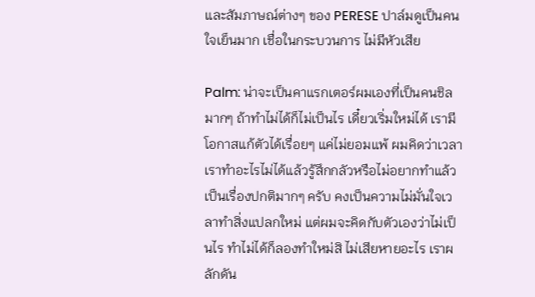และสัมภาษณ์ต่างๆ ของ PERESE ปาล์มดูเป็นคนใจเย็นมาก เชื่อในกระบวนการ ไม่มีหัวเสีย

Palm: น่าจะเป็นคาแรกเตอร์ผมเองที่เป็นคนชิลมากๆ ถ้าทำไม่ได้ก็ไม่เป็นไร เดี๋ยวเริ่มใหม่ได้ เรามีโอกาสแก้ตัวได้เรื่อยๆ แค่ไม่ยอมแพ้ ผมคิดว่าเวลาเราทำอะไรไม่ได้แล้วรู้สึกกลัวหรือไม่อยากทำแล้วเป็นเรื่องปกติมากๆ ครับ คงเป็นความไม่มั่นใจเวลาทำสิ่งแปลกใหม่ แต่ผมจะคิดกับตัวเองว่าไม่เป็นไร ทำไม่ได้ก็ลองทำใหม่สิ ไม่เสียหายอะไร เราผลักดัน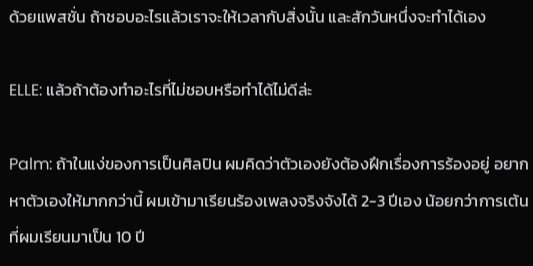ด้วยแพสชั่น ถ้าชอบอะไรแล้วเราจะให้เวลากับสิ่งนั้น และสักวันหนึ่งจะทำได้เอง

ELLE: แล้วถ้าต้องทำอะไรที่ไม่ชอบหรือทำได้ไม่ดีล่ะ

Palm: ถ้าในแง่ของการเป็นศิลปิน ผมคิดว่าตัวเองยังต้องฝึกเรื่องการร้องอยู่ อยากหาตัวเองให้มากกว่านี้ ผมเข้ามาเรียนร้องเพลงจริงจังได้ 2-3 ปีเอง น้อยกว่าการเต้นที่ผมเรียนมาเป็น 10 ปี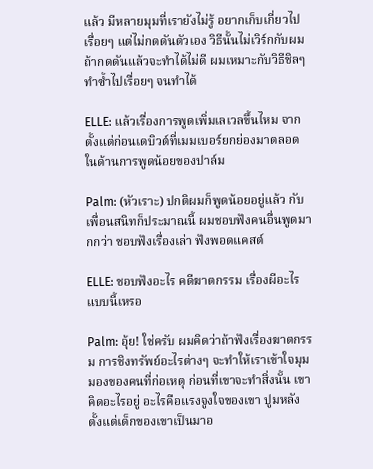แล้ว มีหลายมุมที่เรายังไม่รู้ อยากเก็บเกี่ยวไปเรื่อยๆ แต่ไม่กดดันตัวเอง วิธีนั้นไม่เวิร์กกับผม ถ้ากดดันแล้วจะทำได้ไม่ดี ผมเหมาะกับวิธีชิลๆ ทำซ้ำไปเรื่อยๆ จนทำได้

ELLE: แล้วเรื่องการพูดเพิ่มเลเวลขึ้นไหม จากตั้งแต่ก่อนเดบิวต์ที่เมมเบอร์ยกย่องมาตลอดในด้านการพูดน้อยของปาล์ม

Palm: (หัวเราะ) ปกติผมก็พูดน้อยอยู่แล้ว กับเพื่อนสนิทก็ประมาณนี้ ผมชอบฟังคนอื่นพูดมากกว่า ชอบฟังเรื่องเล่า ฟังพอดแคสต์

ELLE: ชอบฟังอะไร คดีฆาตกรรม เรื่องผีอะไรแบบนี้เหรอ

Palm: อุ้ย! ใช่ครับ ผมคิดว่าถ้าฟังเรื่องฆาตกรรม การชิงทรัพย์อะไรต่างๆ จะทำให้เราเข้าใจมุมมองของคนที่ก่อเหตุ ก่อนที่เขาจะทำสิ่งนั้น เขาคิดอะไรอยู่ อะไรคือแรงจูงใจของเขา ปูมหลังตั้งแต่เด็กของเขาเป็นมาอ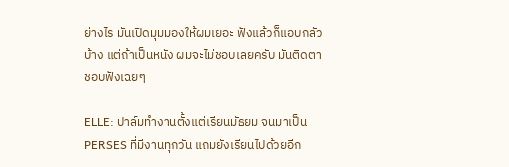ย่างไร มันเปิดมุมมองให้ผมเยอะ ฟังแล้วก็แอบกลัวบ้าง แต่ถ้าเป็นหนัง ผมจะไม่ชอบเลยครับ มันติดตา ชอบฟังเฉยๆ

ELLE: ปาล์มทำงานตั้งแต่เรียนมัธยม จนมาเป็น PERSES ที่มีงานทุกวัน แถมยังเรียนไปด้วยอีก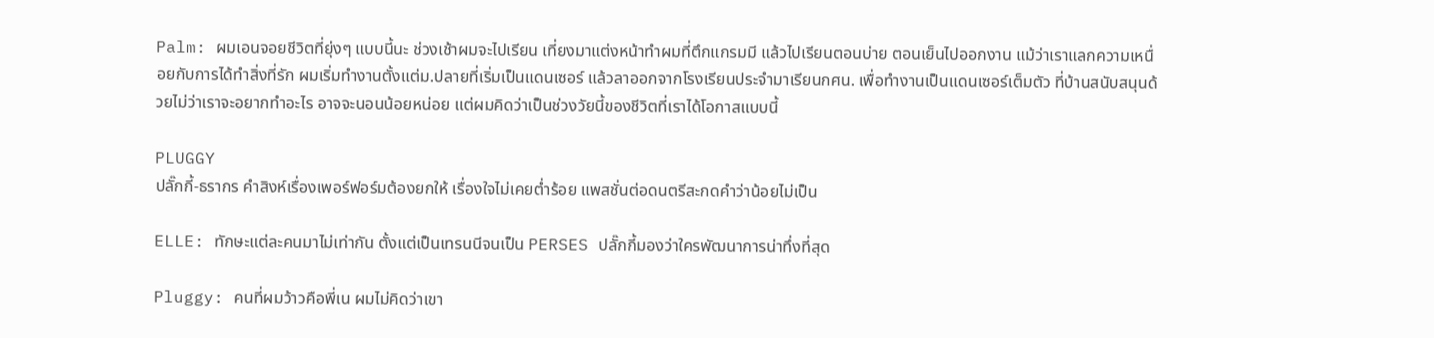Palm: ผมเอนจอยชีวิตที่ยุ่งๆ แบบนี้นะ ช่วงเช้าผมจะไปเรียน เที่ยงมาแต่งหน้าทำผมที่ตึกแกรมมี แล้วไปเรียนตอนบ่าย ตอนเย็นไปออกงาน แม้ว่าเราแลกความเหนื่อยกับการได้ทำสิ่งที่รัก ผมเริ่มทำงานตั้งแต่ม.ปลายที่เริ่มเป็นแดนเซอร์ แล้วลาออกจากโรงเรียนประจำมาเรียนกศน. เพื่อทำงานเป็นแดนเซอร์เต็มตัว ที่บ้านสนับสนุนด้วยไม่ว่าเราจะอยากทำอะไร อาจจะนอนน้อยหน่อย แต่ผมคิดว่าเป็นช่วงวัยนี้ของชีวิตที่เราได้โอกาสแบบนี้

PLUGGY
ปลั๊กกี้-ธรากร คําสิงห์เรื่องเพอร์ฟอร์มต้องยกให้ เรื่องใจไม่เคยต่ำร้อย แพสชั่นต่อดนตรีสะกดคำว่าน้อยไม่เป็น

ELLE: ทักษะแต่ละคนมาไม่เท่ากัน ตั้งแต่เป็นเทรนนีจนเป็น PERSES ปลั๊กกี้มองว่าใครพัฒนาการน่าทึ่งที่สุด

Pluggy: คนที่ผมว้าวคือพี่เน ผมไม่คิดว่าเขา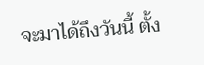จะมาได้ถึงวันนี้ ตั้ง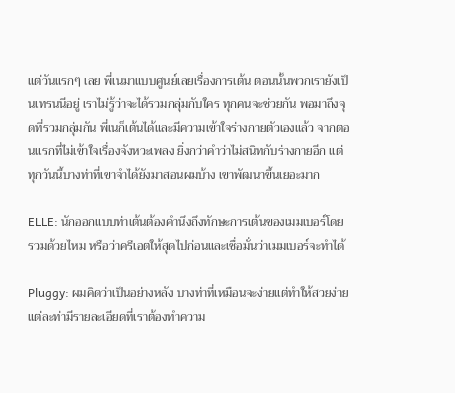แต่วันแรกๆ เลย พี่เนมาแบบศูนย์เลยเรื่องการเต้น ตอนนั้นพวกเรายังเป็นเทรนนีอยู่ เราไม่รู้ว่าจะได้รวมกลุ่มกับใคร ทุกคนจะช่วยกัน พอมาถึงจุดที่รวมกลุ่มกัน พี่เนก็เต้นได้และมีความเข้าใจร่างกายตัวเองแล้ว จากตอนแรกที่ไม่เข้าใจเรื่องจังหวะเพลง ยิ่งกว่าคำว่าไม่สนิทกับร่างกายอีก แต่ทุกวันนี้บางท่าที่เขาจำได้ยังมาสอนผมบ้าง เขาพัฒนาขึ้นเยอะมาก

ELLE: นักออกแบบท่าเต้นต้องคำนึงถึงทักษะการเต้นของเมมเบอร์โดยรวมด้วยไหม หรือว่าครีเอตให้สุดไปก่อนและเชื่อมั่นว่าเมมเบอร์จะทำได้

Pluggy: ผมคิดว่าเป็นอย่างหลัง บางท่าที่เหมือนจะง่ายแต่ทำให้สวยง่าย แต่ละท่ามีรายละเอียดที่เราต้องทำความ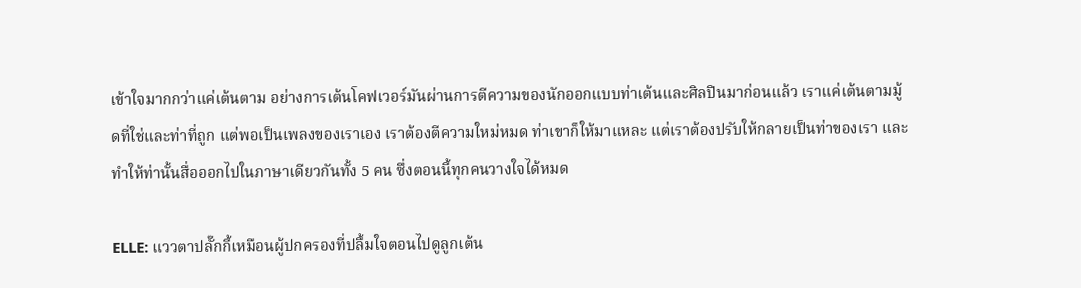เข้าใจมากกว่าแค่เต้นตาม อย่างการเต้นโคฟเวอร์มันผ่านการตีความของนักออกแบบท่าเต้นและศิลปินมาก่อนแล้ว เราแค่เต้นตามมู้ดที่ใช่และท่าที่ถูก แต่พอเป็นเพลงของเราเอง เราต้องตีความใหม่หมด ท่าเขาก็ให้มาแหละ แต่เราต้องปรับให้กลายเป็นท่าของเรา และทำให้ท่านั้นสื่อออกไปในภาษาเดียวกันทั้ง 5 คน ซึ่งตอนนี้ทุกคนวางใจได้หมด

ELLE: แววตาปลั๊กกี้เหมือนผู้ปกครองที่ปลื้มใจตอนไปดูลูกเต้น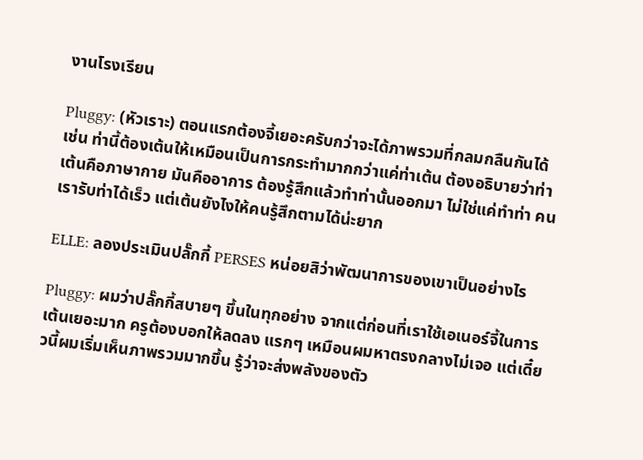งานโรงเรียน

Pluggy: (หัวเราะ) ตอนแรกต้องจี้เยอะครับกว่าจะได้ภาพรวมที่กลมกลืนกันได้ เช่น ท่านี้ต้องเต้นให้เหมือนเป็นการกระทำมากกว่าแค่ท่าเต้น ต้องอธิบายว่าท่าเต้นคือภาษากาย มันคืออาการ ต้องรู้สึกแล้วทำท่านั้นออกมา ไม่ใช่แค่ทำท่า คนเรารับท่าได้เร็ว แต่เต้นยังไงให้คนรู้สึกตามได้น่ะยาก

ELLE: ลองประเมินปลั๊กกี้ PERSES หน่อยสิว่าพัฒนาการของเขาเป็นอย่างไร

Pluggy: ผมว่าปลั๊กกี้สบายๆ ขึ้นในทุกอย่าง จากแต่ก่อนที่เราใช้เอเนอร์จี้ในการเต้นเยอะมาก ครูต้องบอกให้ลดลง แรกๆ เหมือนผมหาตรงกลางไม่เจอ แต่เดี๋ยวนี้ผมเริ่มเห็นภาพรวมมากขึ้น รู้ว่าจะส่งพลังของตัว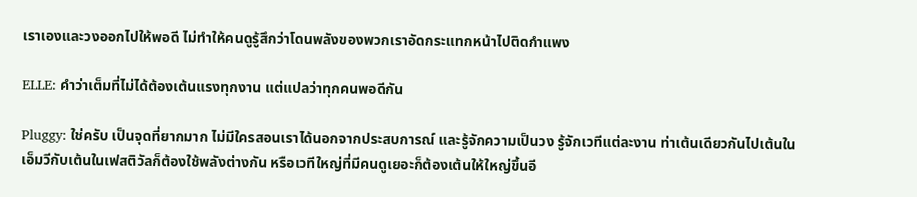เราเองและวงออกไปให้พอดี ไม่ทำให้คนดูรู้สึกว่าโดนพลังของพวกเราอัดกระแทกหน้าไปติดกำแพง

ELLE: คำว่าเต็มที่ไม่ได้ต้องเต้นแรงทุกงาน แต่แปลว่าทุกคนพอดีกัน

Pluggy: ใช่ครับ เป็นจุดที่ยากมาก ไม่มีใครสอนเราได้นอกจากประสบการณ์ และรู้จักความเป็นวง รู้จักเวทีแต่ละงาน ท่าเต้นเดียวกันไปเต้นในเอ็มวีกับเต้นในเฟสติวัลก็ต้องใช้พลังต่างกัน หรือเวทีใหญ่ที่มีคนดูเยอะก็ต้องเต้นให้ใหญ่ขึ้นอี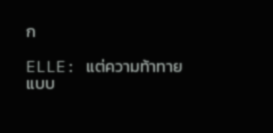ก

ELLE: แต่ความท้าทายแบบ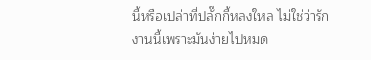นี้หรือเปล่าที่ปลั๊กกี้หลงใหล ไม่ใช่ว่ารักงานนี้เพราะมันง่ายไปหมด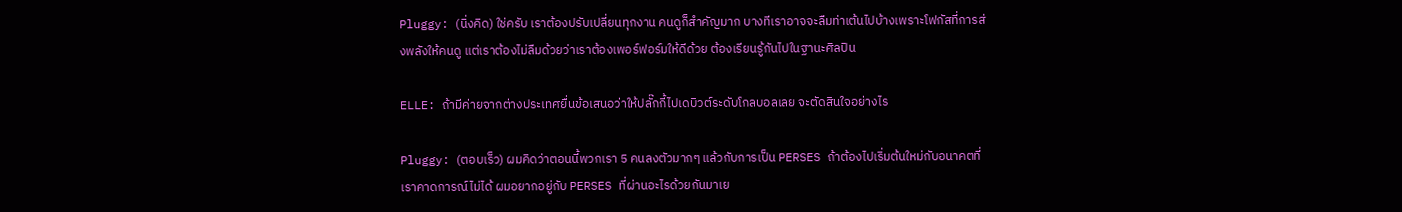Pluggy: (นิ่งคิด) ใช่ครับ เราต้องปรับเปลี่ยนทุกงาน คนดูก็สำคัญมาก บางทีเราอาจจะลืมท่าเต้นไปบ้างเพราะโฟกัสที่การส่งพลังให้คนดู แต่เราต้องไม่ลืมด้วยว่าเราต้องเพอร์ฟอร์มให้ดีด้วย ต้องเรียนรู้กันไปในฐานะศิลปิน

ELLE: ถ้ามีค่ายจากต่างประเทศยื่นข้อเสนอว่าให้ปลั๊กกี้ไปเดบิวต์ระดับโกลบอลเลย จะตัดสินใจอย่างไร

Pluggy: (ตอบเร็ว) ผมคิดว่าตอนนี้พวกเรา 5 คนลงตัวมากๆ แล้วกับการเป็น PERSES ถ้าต้องไปเริ่มต้นใหม่กับอนาคตที่เราคาดการณ์ไม่ได้ ผมอยากอยู่กับ PERSES ที่ผ่านอะไรด้วยกันมาเย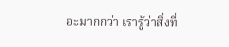อะมากกว่า เรารู้ว่าสิ่งที่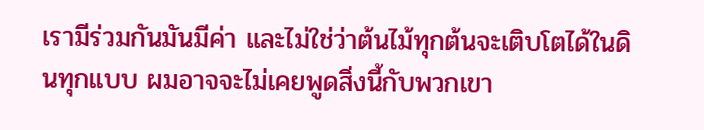เรามีร่วมกันมันมีค่า และไม่ใช่ว่าต้นไม้ทุกต้นจะเติบโตได้ในดินทุกแบบ ผมอาจจะไม่เคยพูดสิ่งนี้กับพวกเขา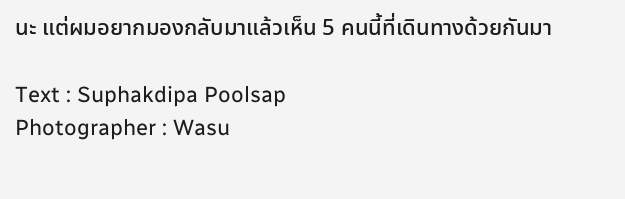นะ แต่ผมอยากมองกลับมาแล้วเห็น 5 คนนี้ที่เดินทางด้วยกันมา

Text : Suphakdipa Poolsap
Photographer : Wasu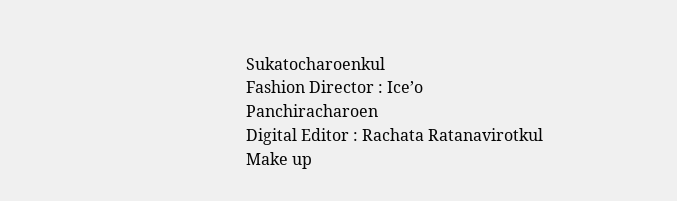Sukatocharoenkul
Fashion Director : Ice’o Panchiracharoen
Digital Editor : Rachata Ratanavirotkul
Make up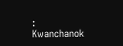: Kwanchanok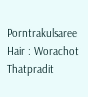Porntrakulsaree
Hair : Worachot Thatpradit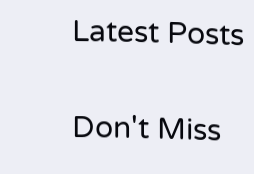Latest Posts

Don't Miss